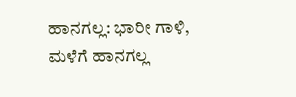ಹಾನಗಲ್ಲ: ಭಾರೀ ಗಾಳಿ, ಮಳೆಗೆ ಹಾನಗಲ್ಲ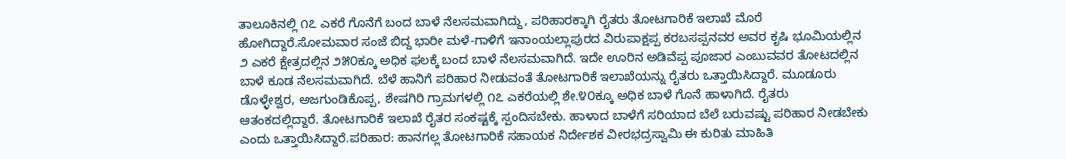ತಾಲೂಕಿನಲ್ಲಿ ೧೭ ಎಕರೆ ಗೊನೆಗೆ ಬಂದ ಬಾಳೆ ನೆಲಸಮವಾಗಿದ್ದು, ಪರಿಹಾರಕ್ಕಾಗಿ ರೈತರು ತೋಟಗಾರಿಕೆ ಇಲಾಖೆ ಮೊರೆ ಹೋಗಿದ್ದಾರೆ.ಸೋಮವಾರ ಸಂಜೆ ಬಿದ್ದ ಭಾರೀ ಮಳೆ-ಗಾಳಿಗೆ ಇನಾಂಯಲ್ಲಾಪುರದ ವಿರುಪಾಕ್ಷಪ್ಪ ಕರಬಸಪ್ಪನವರ ಅವರ ಕೃಷಿ ಭೂಮಿಯಲ್ಲಿನ ೨ ಎಕರೆ ಕ್ಷೇತ್ರದಲ್ಲಿನ ೨೫೦ಕ್ಕೂ ಅಧಿಕ ಫಲಕ್ಕೆ ಬಂದ ಬಾಳೆ ನೆಲಸಮವಾಗಿದೆ. ಇದೇ ಊರಿನ ಅಡಿವೆಪ್ಪ ಪೂಜಾರ ಎಂಬುವವರ ತೋಟದಲ್ಲಿನ ಬಾಳೆ ಕೂಡ ನೆಲಸಮವಾಗಿದೆ. ಬೆಳೆ ಹಾನಿಗೆ ಪರಿಹಾರ ನೀಡುವಂತೆ ತೋಟಗಾರಿಕೆ ಇಲಾಖೆಯನ್ನು ರೈತರು ಒತ್ತಾಯಿಸಿದ್ದಾರೆ. ಮೂಡೂರು ಡೊಳ್ಳೇಶ್ವರ, ಅಜಗುಂಡಿಕೊಪ್ಪ, ಶೇಷಗಿರಿ ಗ್ರಾಮಗಳಲ್ಲಿ ೧೭ ಎಕರೆಯಲ್ಲಿ ಶೇ.೪೦ಕ್ಕೂ ಅಧಿಕ ಬಾಳೆ ಗೊನೆ ಹಾಳಾಗಿದೆ. ರೈತರು ಆತಂಕದಲ್ಲಿದ್ದಾರೆ. ತೋಟಗಾರಿಕೆ ಇಲಾಖೆ ರೈತರ ಸಂಕಷ್ಟಕ್ಕೆ ಸ್ಪಂದಿಸಬೇಕು. ಹಾಳಾದ ಬಾಳೆಗೆ ಸರಿಯಾದ ಬೆಲೆ ಬರುವಷ್ಟು ಪರಿಹಾರ ನೀಡಬೇಕು ಎಂದು ಒತ್ತಾಯಿಸಿದ್ದಾರೆ.ಪರಿಹಾರ: ಹಾನಗಲ್ಲ ತೋಟಗಾರಿಕೆ ಸಹಾಯಕ ನಿರ್ದೇಶಕ ವೀರಭದ್ರಸ್ವಾಮಿ ಈ ಕುರಿತು ಮಾಹಿತಿ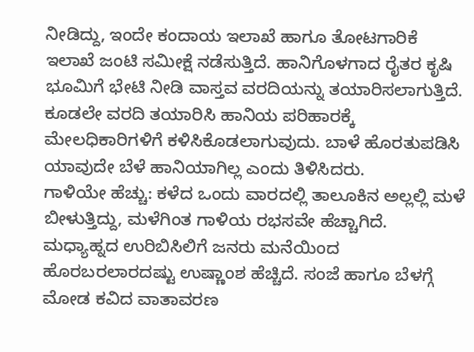ನೀಡಿದ್ದು, ಇಂದೇ ಕಂದಾಯ ಇಲಾಖೆ ಹಾಗೂ ತೋಟಗಾರಿಕೆ ಇಲಾಖೆ ಜಂಟಿ ಸಮೀಕ್ಷೆ ನಡೆಸುತ್ತಿದೆ. ಹಾನಿಗೊಳಗಾದ ರೈತರ ಕೃಷಿ ಭೂಮಿಗೆ ಭೇಟಿ ನೀಡಿ ವಾಸ್ತವ ವರದಿಯನ್ನು ತಯಾರಿಸಲಾಗುತ್ತಿದೆ. ಕೂಡಲೇ ವರದಿ ತಯಾರಿಸಿ ಹಾನಿಯ ಪರಿಹಾರಕ್ಕೆ ಮೇಲಧಿಕಾರಿಗಳಿಗೆ ಕಳಿಸಿಕೊಡಲಾಗುವುದು. ಬಾಳೆ ಹೊರತುಪಡಿಸಿ ಯಾವುದೇ ಬೆಳೆ ಹಾನಿಯಾಗಿಲ್ಲ ಎಂದು ತಿಳಿಸಿದರು.
ಗಾಳಿಯೇ ಹೆಚ್ಚು: ಕಳೆದ ಒಂದು ವಾರದಲ್ಲಿ ತಾಲೂಕಿನ ಅಲ್ಲಲ್ಲಿ ಮಳೆ ಬೀಳುತ್ತಿದ್ದು, ಮಳೆಗಿಂತ ಗಾಳಿಯ ರಭಸವೇ ಹೆಚ್ಚಾಗಿದೆ. ಮಧ್ಯಾಹ್ನದ ಉರಿಬಿಸಿಲಿಗೆ ಜನರು ಮನೆಯಿಂದ ಹೊರಬರಲಾರದಷ್ಟು ಉಷ್ಣಾಂಶ ಹೆಚ್ಚಿದೆ. ಸಂಜೆ ಹಾಗೂ ಬೆಳಗ್ಗೆ ಮೋಡ ಕವಿದ ವಾತಾವರಣ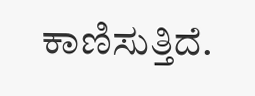ಕಾಣಿಸುತ್ತಿದೆ.